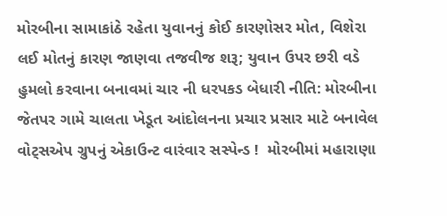મોરબીના સામાકાંઠે રહેતા યુવાનનું કોઈ કારણોસર મોત, વિશેરા લઈ મોતનું કારણ જાણવા તજવીજ શરૂ; યુવાન ઉપર છરી વડે હુમલો કરવાના બનાવમાં ચાર ની ધરપકડ બેધારી નીતિ: મોરબીના જેતપર ગામે ચાલતા ખેડૂત આંદોલનના પ્રચાર પ્રસાર માટે બનાવેલ વોટ્સએપ ગ્રુપનું એકાઉન્ટ વારંવાર સસ્પેન્ડ !  મોરબીમાં મહારાણા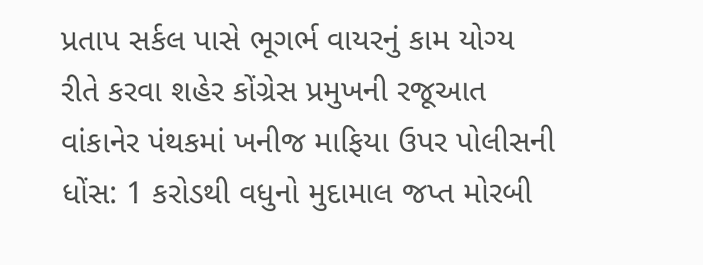પ્રતાપ સર્કલ પાસે ભૂગર્ભ વાયરનું કામ યોગ્ય રીતે કરવા શહેર કોંગ્રેસ પ્રમુખની રજૂઆત વાંકાનેર પંથકમાં ખનીજ માફિયા ઉપર પોલીસની ધોંસ: 1 કરોડથી વધુનો મુદામાલ જપ્ત મોરબી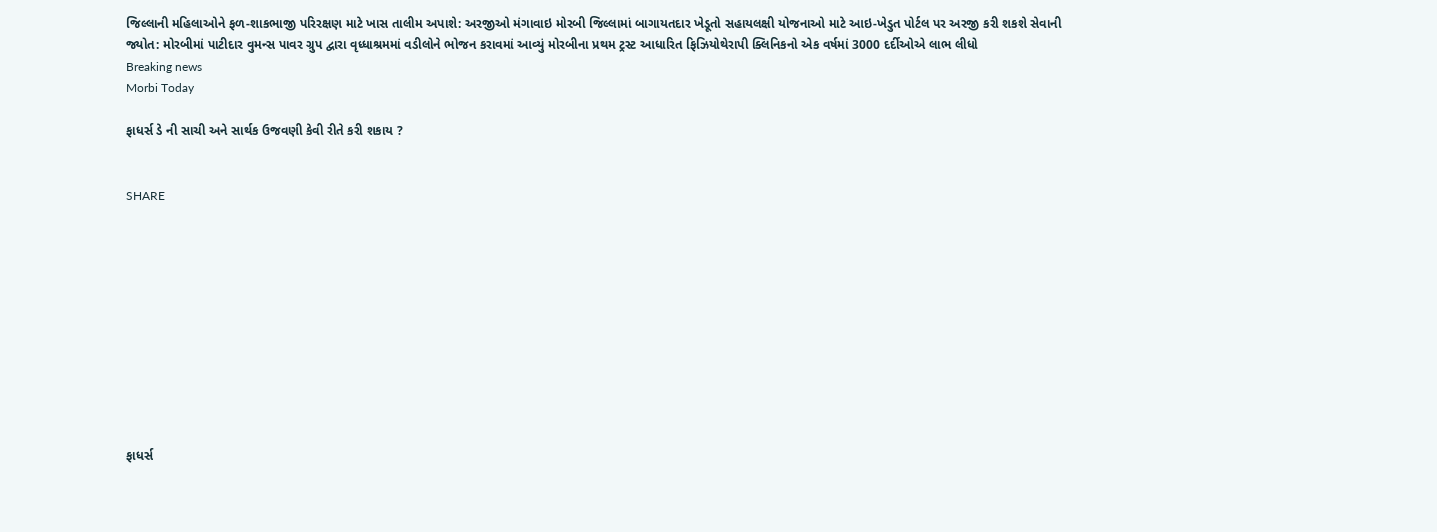જિલ્લાની મહિલાઓને ફળ-શાકભાજી પરિરક્ષણ માટે ખાસ તાલીમ અપાશે: અરજીઓ મંગાવાઇ મોરબી જિલ્લામાં બાગાયતદાર ખેડૂતો સહાયલક્ષી યોજનાઓ માટે આઇ-ખેડુત પોર્ટલ પર અરજી કરી શકશે સેવાની જ્યોત: મોરબીમાં પાટીદાર વુમન્સ પાવર ગ્રુપ દ્વારા વૃધ્ધાશ્રમમાં વડીલોને ભોજન કરાવમાં આવ્યું મોરબીના પ્રથમ ટ્રસ્ટ આધારિત ફિઝિયોથેરાપી ક્લિનિકનો એક વર્ષમાં 3000 દર્દીઓએ લાભ લીધો
Breaking news
Morbi Today

ફાધર્સ ડે ની સાચી અને સાર્થક ઉજવણી કેવી રીતે કરી શકાય ?


SHARE











ફાધર્સ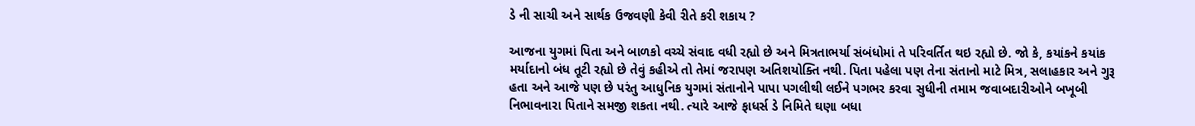ડે ની સાચી અને સાર્થક ઉજવણી કેવી રીતે કરી શકાય ?

આજના યુગમાં પિતા અને બાળકો વચ્ચે સંવાદ વધી રહ્યો છે અને મિત્રતાભર્યા સંબંધોમાં તે પરિવર્તિત થઇ રહ્યો છે. જો કે, કયાંકને કયાંક મર્યાદાનો બંધ તૂટી રહ્યો છે તેવું કહીએ તો તેમાં જરાપણ અતિશયોક્તિ નથી. પિતા પહેલા પણ તેના સંતાનો માટે મિત્ર, સલાહકાર અને ગુરૂ હતા અને આજે પણ છે પરંતુ આધુનિક યુગમાં સંતાનોને પાપા પગલીથી લઈને પગભર કરવા સુધીની તમામ જવાબદારીઓને બખૂબી નિભાવનારા પિતાને સમજી શકતા નથી. ત્યારે આજે ફાધર્સ ડે નિમિતે ઘણા બધા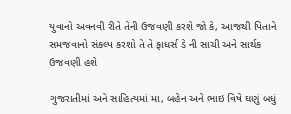યુવાનો અવનવી રીતે તેની ઉજવણી કરશે જો કે, આજથી પિતાને સમજવાનો સંકલ્પ કરશો તે તે ફાધર્સ ડે ની સાચી અને સાર્થક ઉજવણી હશે

ગુજરાતીમાં અને સાહિત્યમાં મા, બહેન અને ભાઇ વિષે ઘણું બધું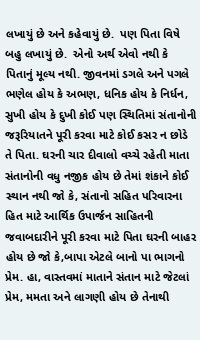લખાયું છે અને કહેવાયું છે.  પણ પિતા વિષે બહુ લખાયું છે.  એનો અર્થ એવો નથી કે પિતાનું મૂલ્ય નથી. જીવનમાં ડગલે અને પગલે ભણેલ હોય કે અભણ, ધનિક હોય કે નિર્ધન, સુખી હોય કે દુખી કોઈ પણ સ્થિતિમાં સંતાનોની જરૂરિયાતને પૂરી કરવા માટે કોઈ કસર ન છોડે તે પિતા. ઘરની ચાર દીવાલો વચ્ચે રહેતી માતા સંતાનોની વધુ નજીક હોય છે તેમાં શંકાને કોઈ સ્થાન નથી જો કે, સંતાનો સહિત પરિવારના હિત માટે આર્થિક ઉપાર્જન સાહિતની જવાબદારીને પૂરી કરવા માટે પિતા ઘરની બાહર હોય છે જો કે,બાપા એટલે બાનો પા ભાગનો પ્રેમ. હા, વાસ્તવમાં માતાને સંતાન માટે જેટલાં પ્રેમ, મમતા અને લાગણી હોય છે તેનાથી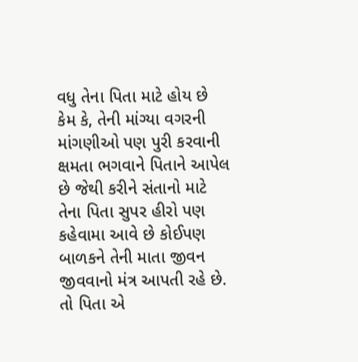વધુ તેના પિતા માટે હોય છે કેમ કે, તેની માંગ્યા વગરની માંગણીઓ પણ પુરી કરવાની ક્ષમતા ભગવાને પિતાને આપેલ છે જેથી કરીને સંતાનો માટે તેના પિતા સુપર હીરો પણ કહેવામા આવે છે કોઈપણ બાળકને તેની માતા જીવન જીવવાનો મંત્ર આપતી રહે છે. તો પિતા એ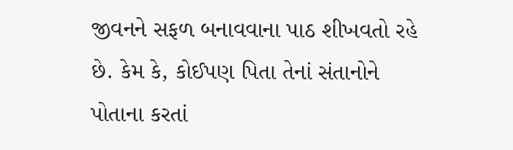જીવનને સફળ બનાવવાના પાઠ શીખવતો રહે છે. કેમ કે, કોઈપણ પિતા તેનાં સંતાનોને પોતાના કરતાં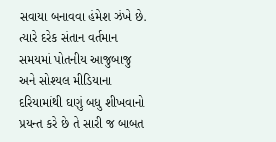સવાયા બનાવવા હંમેશ ઝંખે છે. ત્યારે દરેક સંતાન વર્તમાન સમયમાં પોતનીય આજુબાજુ અને સોશ્યલ મીડિયાના દરિયામાંથી ઘણું બધુ શીખવાનો પ્રયન્ત કરે છે તે સારી જ બાબત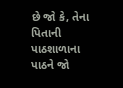છે જો કે, તેના પિતાની પાઠશાળાના પાઠને જો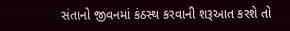સંતાનો જીવનમાં કંઠસ્થ કરવાની શરૂઆત કરશે તો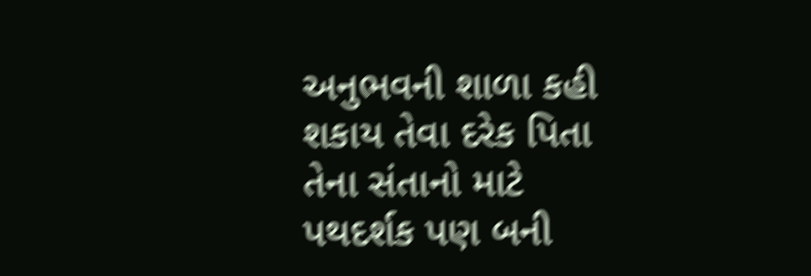અનુભવની શાળા કહી શકાય તેવા દરેક પિતા તેના સંતાનો માટે પથદર્શક પણ બની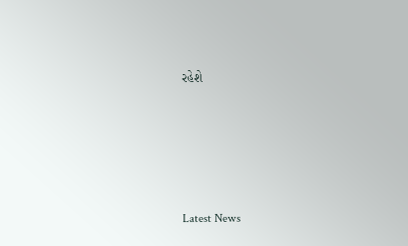રહેશે






Latest News